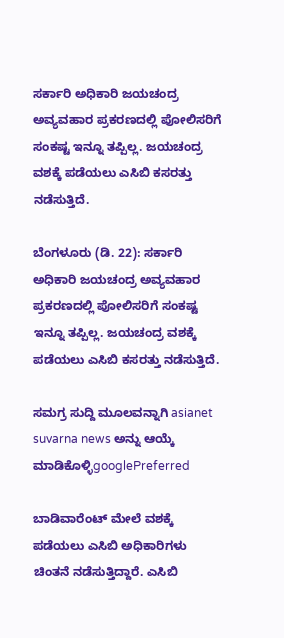ಸರ್ಕಾರಿ ಅಧಿಕಾರಿ ಜಯಚಂದ್ರ ಅವ್ಯವಹಾರ ಪ್ರಕರಣದಲ್ಲಿ ಪೋಲಿಸರಿಗೆ ಸಂಕಷ್ಟ ಇನ್ನೂ ತಪ್ಪಿಲ್ಲ. ಜಯಚಂದ್ರ ವಶಕ್ಕೆ ಪಡೆಯಲು ಎಸಿಬಿ ಕಸರತ್ತು ನಡೆಸುತ್ತಿದೆ.

ಬೆಂಗಳೂರು (ಡಿ. 22): ಸರ್ಕಾರಿ ಅಧಿಕಾರಿ ಜಯಚಂದ್ರ ಅವ್ಯವಹಾರ ಪ್ರಕರಣದಲ್ಲಿ ಪೋಲಿಸರಿಗೆ ಸಂಕಷ್ಟ ಇನ್ನೂ ತಪ್ಪಿಲ್ಲ. ಜಯಚಂದ್ರ ವಶಕ್ಕೆ ಪಡೆಯಲು ಎಸಿಬಿ ಕಸರತ್ತು ನಡೆಸುತ್ತಿದೆ.

ಸಮಗ್ರ ಸುದ್ದಿ ಮೂಲವನ್ನಾಗಿ asianet suvarna news ಅನ್ನು ಆಯ್ಕೆ ಮಾಡಿಕೊಳ್ಳಿgooglePreferred

ಬಾಡಿವಾರೆಂಟ್ ಮೇಲೆ ವಶಕ್ಕೆ ಪಡೆಯಲು ಎಸಿಬಿ ಅಧಿಕಾರಿಗಳು ಚಿಂತನೆ ನಡೆಸುತ್ತಿದ್ದಾರೆ. ಎಸಿಬಿ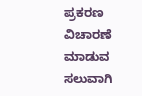ಪ್ರಕರಣ ವಿಚಾರಣೆ ಮಾಡುವ ಸಲುವಾಗಿ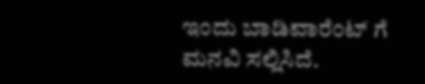ಇಂದು ಬಾಡಿವಾರೆಂಟ್ ಗೆ ಮನವಿ ಸಲ್ಲಿಸಿದೆ.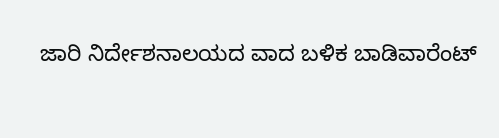ಜಾರಿ ನಿರ್ದೇಶನಾಲಯದ ವಾದ ಬಳಿಕ ಬಾಡಿವಾರೆಂಟ್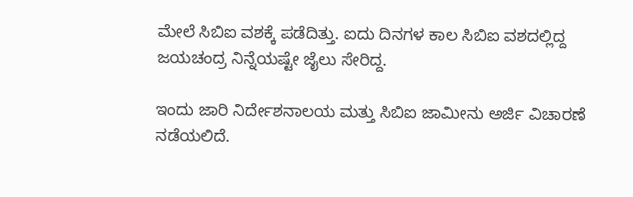ಮೇಲೆ ಸಿಬಿಐ ವಶಕ್ಕೆ ಪಡೆದಿತ್ತು. ಐದು ದಿನಗಳ ಕಾಲ ಸಿಬಿಐ ವಶದಲ್ಲಿದ್ದ ಜಯಚಂದ್ರ ನಿನ್ನೆಯಷ್ಟೇ ಜೈಲು ಸೇರಿದ್ದ.

ಇಂದು ಜಾರಿ ನಿರ್ದೇಶನಾಲಯ ಮತ್ತು ಸಿಬಿಐ ಜಾಮೀನು ಅರ್ಜಿ ವಿಚಾರಣೆ ನಡೆಯಲಿದೆ.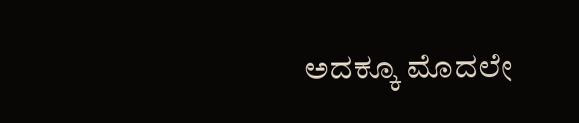ಅದಕ್ಕೂ ಮೊದಲೇ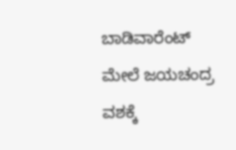ಬಾಡಿವಾರೆಂಟ್ ಮೇಲೆ ಜಯಚಂದ್ರ ವಶಕ್ಕೆ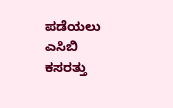ಪಡೆಯಲು ಎಸಿಬಿ ಕಸರತ್ತು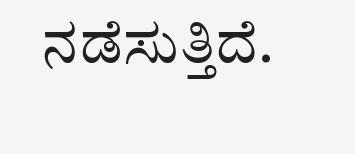ನಡೆಸುತ್ತಿದೆ.